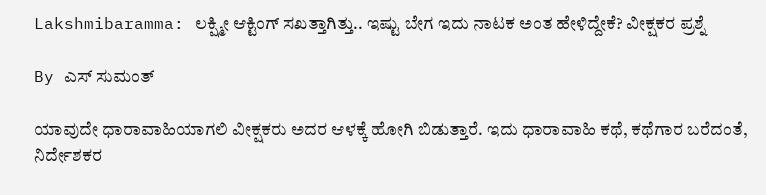Lakshmibaramma: ಲಕ್ಷ್ಮೀ ಆಕ್ಟಿಂಗ್ ಸಖತ್ತಾಗಿತ್ತು.. ಇಷ್ಟು ಬೇಗ ಇದು ನಾಟಕ ಅಂತ ಹೇಳಿದ್ದೇಕೆ? ವೀಕ್ಷಕರ ಪ್ರಶ್ನೆ

By ಎಸ್ ಸುಮಂತ್

ಯಾವುದೇ ಧಾರಾವಾಹಿಯಾಗಲಿ ವೀಕ್ಷಕರು ಅದರ ಆಳಕ್ಕೆ ಹೋಗಿ ಬಿಡುತ್ತಾರೆ. ಇದು ಧಾರಾವಾಹಿ ಕಥೆ, ಕಥೆಗಾರ ಬರೆದಂತೆ, ನಿರ್ದೇಶಕರ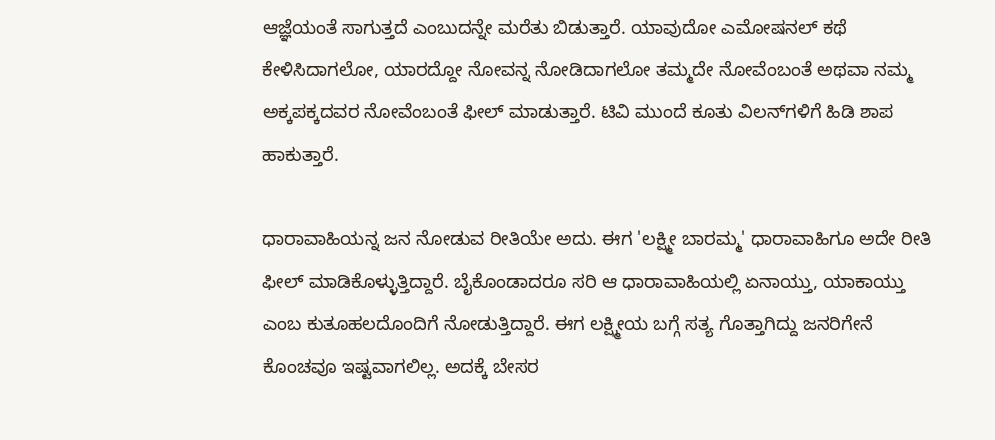ಆಜ್ಞೆಯಂತೆ ಸಾಗುತ್ತದೆ ಎಂಬುದನ್ನೇ ಮರೆತು ಬಿಡುತ್ತಾರೆ. ಯಾವುದೋ ಎಮೋಷನಲ್ ಕಥೆ ಕೇಳಿಸಿದಾಗಲೋ, ಯಾರದ್ದೋ ನೋವನ್ನ ನೋಡಿದಾಗಲೋ ತಮ್ಮದೇ ನೋವೆಂಬಂತೆ ಅಥವಾ ನಮ್ಮ ಅಕ್ಕಪಕ್ಕದವರ ನೋವೆಂಬಂತೆ ಫೀಲ್ ಮಾಡುತ್ತಾರೆ. ಟಿವಿ ಮುಂದೆ ಕೂತು ವಿಲನ್‌ಗಳಿಗೆ ಹಿಡಿ ಶಾಪ ಹಾಕುತ್ತಾರೆ.

ಧಾರಾವಾಹಿಯನ್ನ ಜನ ನೋಡುವ ರೀತಿಯೇ ಅದು. ಈಗ 'ಲಕ್ಷ್ಮೀ ಬಾರಮ್ಮ' ಧಾರಾವಾಹಿಗೂ ಅದೇ ರೀತಿ ಫೀಲ್ ಮಾಡಿಕೊಳ್ಳುತ್ತಿದ್ದಾರೆ. ಬೈಕೊಂಡಾದರೂ ಸರಿ ಆ ಧಾರಾವಾಹಿಯಲ್ಲಿ ಏನಾಯ್ತು, ಯಾಕಾಯ್ತು ಎಂಬ ಕುತೂಹಲದೊಂದಿಗೆ ನೋಡುತ್ತಿದ್ದಾರೆ. ಈಗ ಲಕ್ಷ್ಮೀಯ ಬಗ್ಗೆ ಸತ್ಯ ಗೊತ್ತಾಗಿದ್ದು ಜನರಿಗೇನೆ ಕೊಂಚವೂ ಇಷ್ಟವಾಗಲಿಲ್ಲ. ಅದಕ್ಕೆ ಬೇಸರ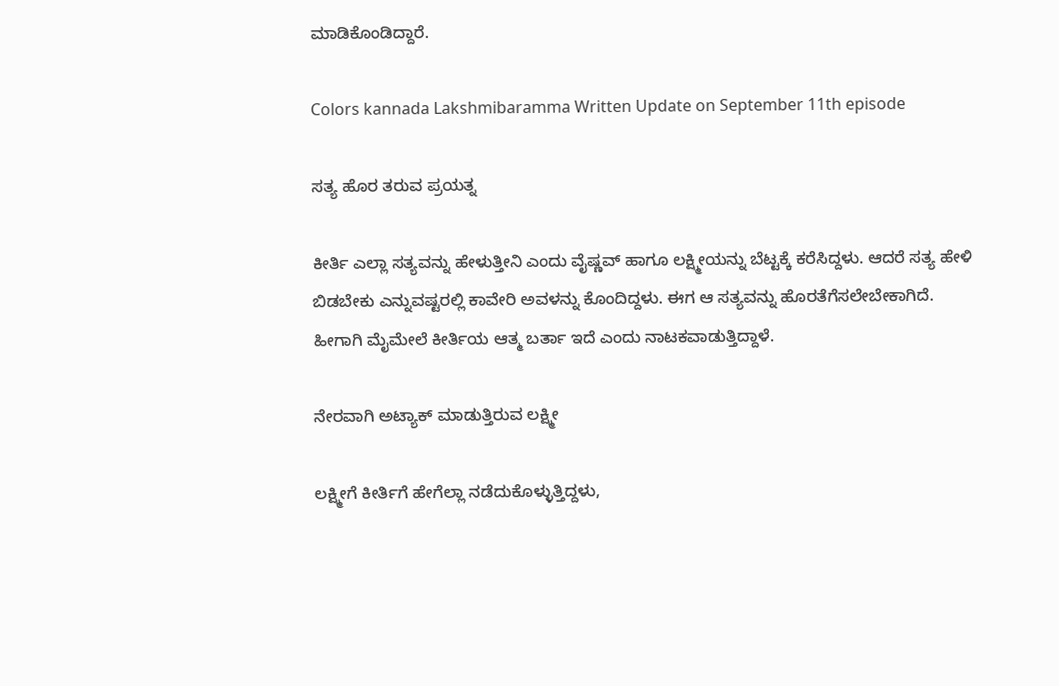ಮಾಡಿಕೊಂಡಿದ್ದಾರೆ.

Colors kannada Lakshmibaramma Written Update on September 11th episode

ಸತ್ಯ ಹೊರ ತರುವ ಪ್ರಯತ್ನ

ಕೀರ್ತಿ ಎಲ್ಲಾ ಸತ್ಯವನ್ನು ಹೇಳುತ್ತೀನಿ ಎಂದು ವೈಷ್ಣವ್ ಹಾಗೂ ಲಕ್ಷ್ಮೀಯನ್ನು ಬೆಟ್ಟಕ್ಕೆ ಕರೆಸಿದ್ದಳು. ಆದರೆ ಸತ್ಯ ಹೇಳಿ ಬಿಡಬೇಕು ಎನ್ನುವಷ್ಟರಲ್ಲಿ ಕಾವೇರಿ ಅವಳನ್ನು ಕೊಂದಿದ್ದಳು. ಈಗ ಆ ಸತ್ಯವನ್ನು ಹೊರತೆಗೆಸಲೇಬೇಕಾಗಿದೆ. ಹೀಗಾಗಿ ಮೈಮೇಲೆ ಕೀರ್ತಿಯ ಆತ್ಮ ಬರ್ತಾ ಇದೆ ಎಂದು ನಾಟಕವಾಡುತ್ತಿದ್ದಾಳೆ.

ನೇರವಾಗಿ ಅಟ್ಯಾಕ್ ಮಾಡುತ್ತಿರುವ ಲಕ್ಷ್ಮೀ

ಲಕ್ಷ್ಮೀಗೆ ಕೀರ್ತಿಗೆ ಹೇಗೆಲ್ಲಾ ನಡೆದುಕೊಳ್ಳುತ್ತಿದ್ದಳು,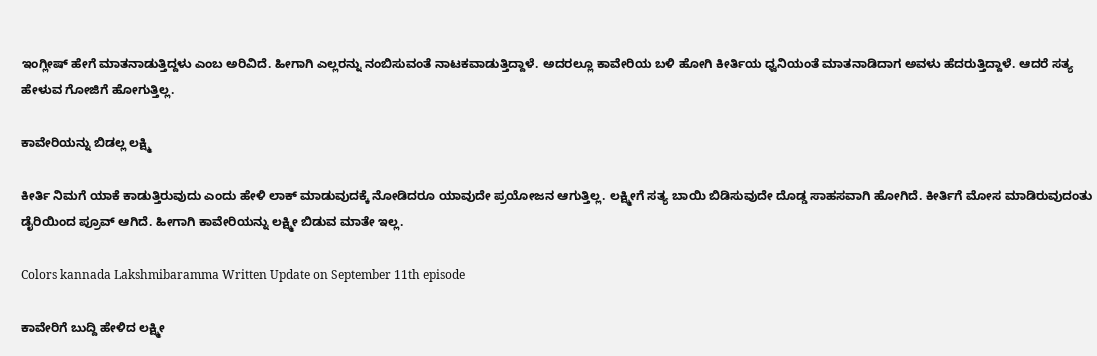ಇಂಗ್ಲೀಷ್ ಹೇಗೆ ಮಾತನಾಡುತ್ತಿದ್ದಳು ಎಂಬ ಅರಿವಿದೆ. ಹೀಗಾಗಿ ಎಲ್ಲರನ್ನು ನಂಬಿಸುವಂತೆ ನಾಟಕವಾಡುತ್ತಿದ್ದಾಳೆ. ಅದರಲ್ಲೂ ಕಾವೇರಿಯ ಬಳಿ ಹೋಗಿ ಕೀರ್ತಿಯ ಧ್ವನಿಯಂತೆ ಮಾತನಾಡಿದಾಗ ಅವಳು ಹೆದರುತ್ತಿದ್ದಾಳೆ. ಆದರೆ ಸತ್ಯ ಹೇಳುವ ಗೋಜಿಗೆ ಹೋಗುತ್ತಿಲ್ಲ.

ಕಾವೇರಿಯನ್ನು ಬಿಡಲ್ಲ ಲಕ್ಷ್ಮಿ

ಕೀರ್ತಿ ನಿಮಗೆ ಯಾಕೆ ಕಾಡುತ್ತಿರುವುದು ಎಂದು ಹೇಳಿ ಲಾಕ್ ಮಾಡುವುದಕ್ಕೆ ನೋಡಿದರೂ ಯಾವುದೇ ಪ್ರಯೋಜನ ಆಗುತ್ತಿಲ್ಲ. ಲಕ್ಷ್ಮೀಗೆ ಸತ್ಯ ಬಾಯಿ ಬಿಡಿಸುವುದೇ ದೊಡ್ಡ ಸಾಹಸವಾಗಿ ಹೋಗಿದೆ. ಕೀರ್ತಿಗೆ ಮೋಸ ಮಾಡಿರುವುದಂತು ಡೈರಿಯಿಂದ ಪ್ರೂವ್ ಆಗಿದೆ. ಹೀಗಾಗಿ ಕಾವೇರಿಯನ್ನು ಲಕ್ಷ್ಮೀ ಬಿಡುವ ಮಾತೇ ಇಲ್ಲ.

Colors kannada Lakshmibaramma Written Update on September 11th episode

ಕಾವೇರಿಗೆ ಬುದ್ದಿ ಹೇಳಿದ ಲಕ್ಷ್ಮೀ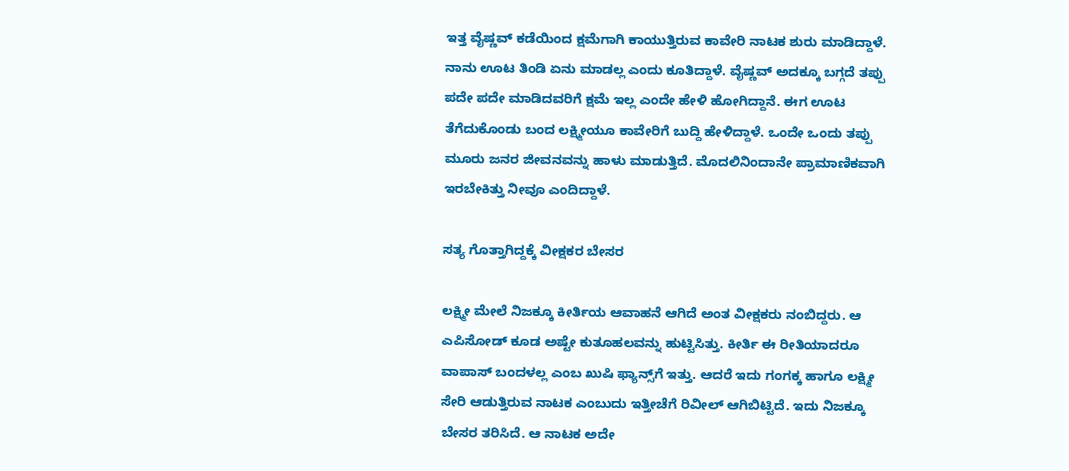ಇತ್ತ ವೈಷ್ಣವ್ ಕಡೆಯಿಂದ ಕ್ಷಮೆಗಾಗಿ ಕಾಯುತ್ತಿರುವ ಕಾವೇರಿ ನಾಟಕ ಶುರು ಮಾಡಿದ್ದಾಳೆ. ನಾನು ಊಟ ತಿಂಡಿ ಏನು ಮಾಡಲ್ಲ ಎಂದು ಕೂತಿದ್ದಾಳೆ. ವೈಷ್ಣವ್ ಅದಕ್ಕೂ ಬಗ್ಗದೆ ತಪ್ಪು ಪದೇ ಪದೇ ಮಾಡಿದವರಿಗೆ ಕ್ಷಮೆ ಇಲ್ಲ ಎಂದೇ ಹೇಳಿ ಹೋಗಿದ್ದಾನೆ. ಈಗ ಊಟ ತೆಗೆದುಕೊಂಡು ಬಂದ ಲಕ್ಷ್ಮೀಯೂ ಕಾವೇರಿಗೆ ಬುದ್ದಿ‌ ಹೇಳಿದ್ದಾಳೆ. ಒಂದೇ ಒಂದು ತಪ್ಪು ಮೂರು ಜನರ ಜೀವನವನ್ನು ಹಾಳು ಮಾಡುತ್ತಿದೆ. ಮೊದಲಿನಿಂದಾನೇ ಪ್ರಾಮಾಣಿಕವಾಗಿ ಇರಬೇಕಿತ್ತು ನೀವೂ ಎಂದಿದ್ದಾಳೆ.

ಸತ್ಯ ಗೊತ್ತಾಗಿದ್ದಕ್ಕೆ ವೀಕ್ಷಕರ ಬೇಸರ

ಲಕ್ಷ್ಮೀ ಮೇಲೆ ನಿಜಕ್ಕೂ ಕೀರ್ತಿಯ ಆವಾಹನೆ ಆಗಿದೆ ಅಂತ ವೀಕ್ಷಕರು ನಂಬಿದ್ದರು. ಆ ಎಪಿಸೋಡ್ ಕೂಡ ಅಷ್ಟೇ ಕುತೂಹಲವನ್ನು ಹುಟ್ಟಿಸಿತ್ತು. ಕೀರ್ತಿ ಈ ರೀತಿಯಾದರೂ ವಾಪಾಸ್ ಬಂದಳಲ್ಲ ಎಂಬ ಖುಷಿ ಫ್ಯಾನ್ಸ್‌ಗೆ ಇತ್ತು. ಆದರೆ ಇದು ಗಂಗಕ್ಕ ಹಾಗೂ ಲಕ್ಷ್ಮೀ ಸೇರಿ ಆಡುತ್ತಿರುವ ನಾಟಕ ಎಂಬುದು ಇತ್ತೀಚೆಗೆ ರಿವೀಲ್ ಆಗಿಬಿಟ್ಟಿದೆ. ಇದು ನಿಜಕ್ಕೂ ಬೇಸರ ತರಿಸಿದೆ. ಆ ನಾಟಕ ಅದೇ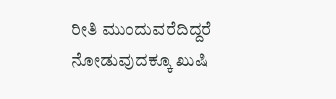ರೀತಿ ಮುಂದುವರೆದಿದ್ದರೆ ನೋಡುವುದಕ್ಕೂ ಖುಷಿ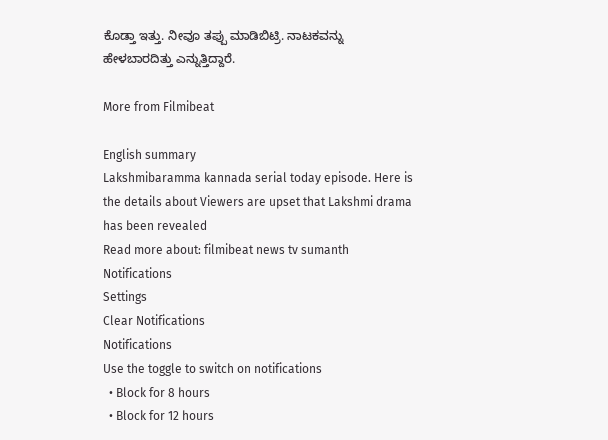ಕೊಡ್ತಾ ಇತ್ತು. ನೀವೂ ತಪ್ಪು ಮಾಡಿಬಿಟ್ರಿ. ನಾಟಕವನ್ನು ಹೇಳಬಾರದಿತ್ತು ಎನ್ನುತ್ತಿದ್ದಾರೆ.

More from Filmibeat

English summary
Lakshmibaramma kannada serial today episode. Here is the details about Viewers are upset that Lakshmi drama has been revealed
Read more about: filmibeat news tv sumanth
Notifications
Settings
Clear Notifications
Notifications
Use the toggle to switch on notifications
  • Block for 8 hours
  • Block for 12 hours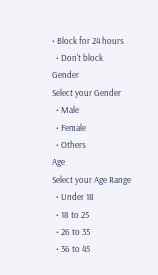• Block for 24 hours
  • Don't block
Gender
Select your Gender
  • Male
  • Female
  • Others
Age
Select your Age Range
  • Under 18
  • 18 to 25
  • 26 to 35
  • 36 to 45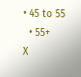• 45 to 55
  • 55+
X